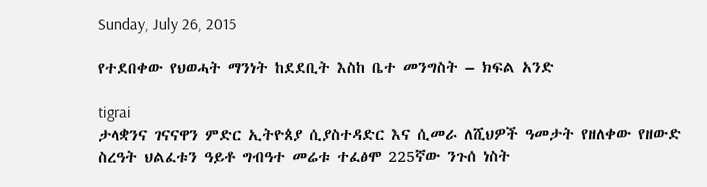Sunday, July 26, 2015

የተደበቀው የህወሓት ማንነት ከደደቢት እስከ ቤተ መንግስት – ክፍል አንድ

tigrai
ታላቋንና ገናናዋን ምድር ኢትዮጰያ ሲያስተዳድር እና ሲመራ ለሺህዎች ዓመታት የዘለቀው የዘውድ ስረዓት ህልፈቱን ዓይቶ ግብዓተ መሬቱ ተፈፅሞ 225ኛው ንጉሰ ነስት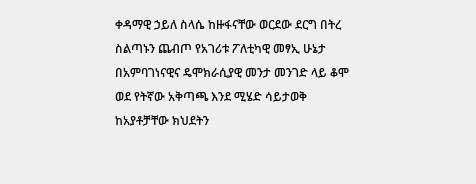ቀዳማዊ ኃይለ ስላሴ ከዙፋናቸው ወርደው ደርግ በትረ ስልጣኑን ጨብጦ የአገሪቱ ፖለቲካዊ መፃኢ ሁኔታ በአምባገነናዊና ዴሞክራሲያዊ መንታ መንገድ ላይ ቆሞ ወደ የትኛው አቅጣጫ እንደ ሚሄድ ሳይታወቅ ከአያቶቻቸው ክህደትን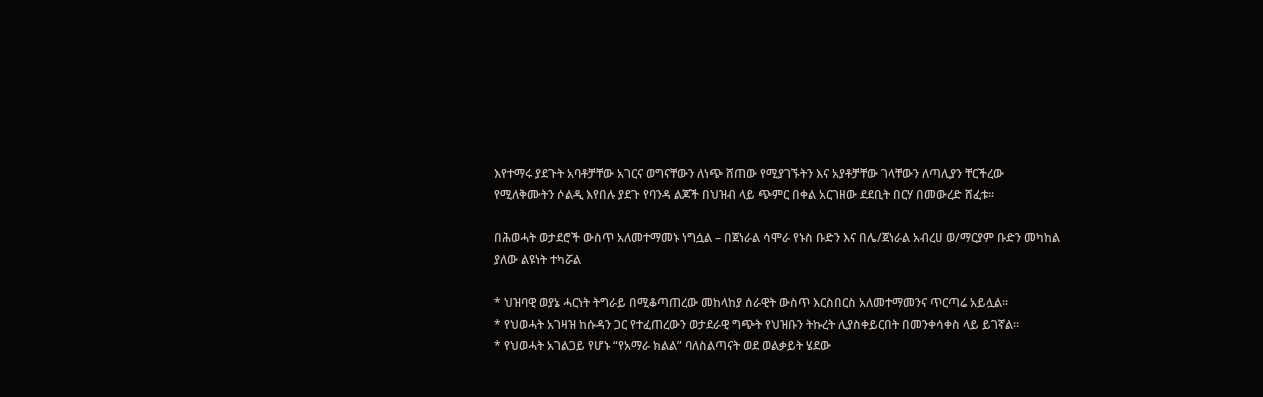እየተማሩ ያደጉት አባቶቻቸው አገርና ወግናቸውን ለነጭ ሸጠው የሚያገኙትን እና አያቶቻቸው ገላቸውን ለጣሊያን ቸርችረው የሚለቅሙትን ሶልዲ እየበሉ ያደጉ የባንዳ ልጆች በህዝብ ላይ ጭምር በቀል አርገዘው ደደቢት በርሃ በመውረድ ሸፈቱ፡፡

በሕወሓት ወታደሮች ውስጥ አለመተማመኑ ነግሷል – በጀነራል ሳሞራ የኑስ ቡድን እና በሌ/ጀነራል አብረሀ ወ/ማርያም ቡድን መካከል ያለው ልዩነት ተካሯል

* ህዝባዊ ወያኔ ሓርነት ትግራይ በሚቆጣጠረው መከላከያ ሰራዊት ውስጥ እርስበርስ አለመተማመንና ጥርጣሬ አይሏል፡፡
* የህወሓት አገዛዝ ከሱዳን ጋር የተፈጠረውን ወታደራዊ ግጭት የህዝቡን ትኩረት ሊያስቀይርበት በመንቀሳቀስ ላይ ይገኛል፡፡
* የህወሓት አገልጋይ የሆኑ “የአማራ ክልል” ባለስልጣናት ወደ ወልቃይት ሄደው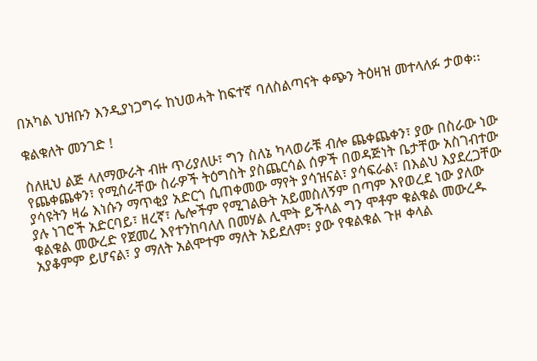በአካል ህዝቡን እንዲያነጋግሩ ከህወሓት ከፍተኛ ባለስልጣናት ቀጭን ትዕዛዝ መተላለፉ ታወቀ፡፡

ቁልቁለት መንገድ !

ስለዚህ ልጅ ላለማውራት ብዙ ጥሪያለሁ፣ ግን ስለኔ ካላወራቹ ብሎ ጨቀጨቀን፣ ያው በስራው ነው የጨቀጨቀን፣ የሚሰራቸው ስራዎች ትዕግስት ያስጨርሳል ሰዎች በወዳጅነት ቤታቸው አስገብተው ያሳዩትን ዛሬ እነሱን ማጥቂያ አድርጎ ሲጠቀመው ማየት ያሳዝናል፣ ያሳፍራል፣ በእልህ እያደረጋቸው ያሉ ነገሮች አድርባይ፣ ዘረኛ፣ ሌሎችም የሚገልፁት አይመስለኝም በጣም እየወረደ ነው ያለው ቁልቁል መውረድ የጀመረ እየተንከባለለ በመሃል ሊሞት ይችላል ግን ሞቶም ቁልቁል መውረዱ አያቆምም ይሆናል፣ ያ ማለት አልሞተም ማለት አይደለም፣ ያው የቁልቁል ጉዞ ቀላል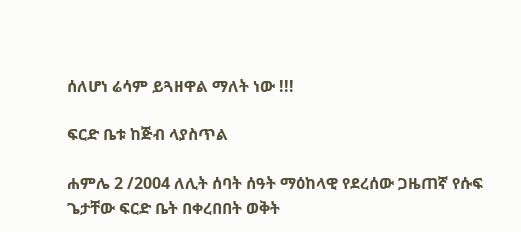ሰለሆነ ሬሳም ይጓዘዋል ማለት ነው !!!

ፍርድ ቤቱ ከጅብ ላያስጥል

ሐምሌ 2 /2004 ለሊት ሰባት ሰዓት ማዕከላዊ የደረሰው ጋዜጠኛ የሱፍ ጌታቸው ፍርድ ቤት በቀረበበት ወቅት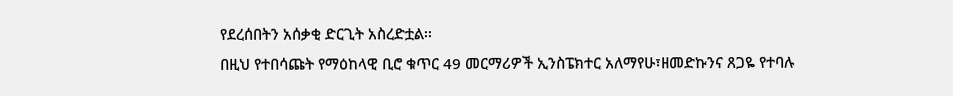የደረሰበትን አሰቃቂ ድርጊት አስረድቷል፡፡
በዚህ የተበሳጩት የማዕከላዊ ቢሮ ቁጥር 49 መርማሪዎች ኢንስፔክተር አለማየሁ፣ዘመድኩንና ጸጋዬ የተባሉ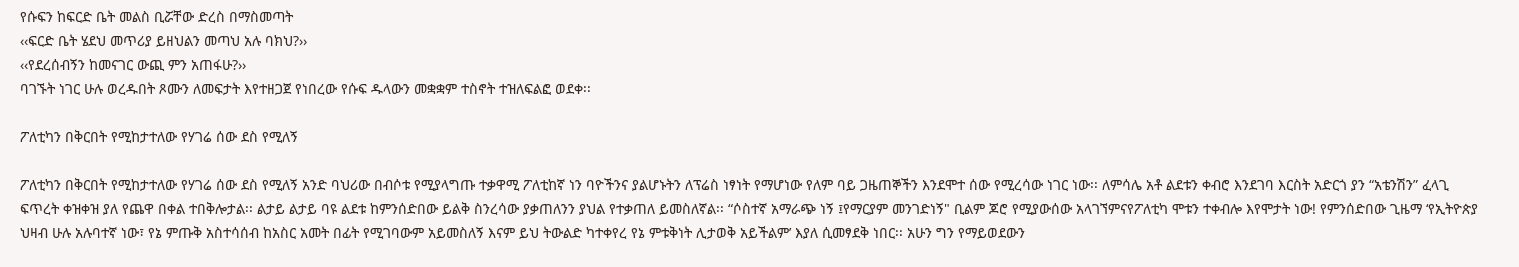የሱፍን ከፍርድ ቤት መልስ ቢሯቸው ድረስ በማስመጣት
‹‹ፍርድ ቤት ሄደህ መጥሪያ ይዘህልን መጣህ አሉ ባክህ?››
‹‹የደረሰብኝን ከመናገር ውጪ ምን አጠፋሁ?››
ባገኙት ነገር ሁሉ ወረዱበት ጾሙን ለመፍታት እየተዘጋጀ የነበረው የሱፍ ዱላውን መቋቋም ተስኖት ተዝለፍልፎ ወደቀ፡፡

ፖለቲካን በቅርበት የሚከታተለው የሃገሬ ሰው ደስ የሚለኝ

ፖለቲካን በቅርበት የሚከታተለው የሃገሬ ሰው ደስ የሚለኝ አንድ ባህሪው በብሶቱ የሚያላግጡ ተቃዋሚ ፖለቲከኛ ነን ባዮችንና ያልሆኑትን ለፕሬስ ነፃነት የማሆነው የለም ባይ ጋዜጠኞችን እንደሞተ ሰው የሚረሳው ነገር ነው፡፡ ለምሳሌ አቶ ልደቱን ቀብሮ እንደገባ እርስት አድርጎ ያን “አቴንሽን” ፈላጊ ፍጥረት ቀዝቀዝ ያለ የጨዋ በቀል ተበቅሎታል፡፡ ልታይ ልታይ ባዩ ልደቱ ከምንሰድበው ይልቅ ስንረሳው ያቃጠለንን ያህል የተቃጠለ ይመስለኛል፡፡ “ሶስተኛ አማራጭ ነኝ ፤የማርያም መንገድነኝ" ቢልም ጆሮ የሚያውሰው አላገኘምናየፖለቲካ ሞቱን ተቀብሎ እየሞታት ነው! የምንሰድበው ጊዜማ ‘የኢትዮጵያ ህዛብ ሁሉ አሉባተኛ ነው፣ የኔ ምጡቅ አስተሳሰብ ከአስር አመት በፊት የሚገባውም አይመስለኝ እናም ይህ ትውልድ ካተቀየረ የኔ ምቱቅነት ሊታወቅ አይችልም’ እያለ ሲመፃደቅ ነበር፡፡ አሁን ግን የማይወደውን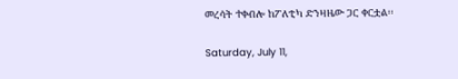መረሳት ተቀብሎ ከፖለቲካ ድንዛዜው ጋር ቀርቷል፡፡

Saturday, July 11,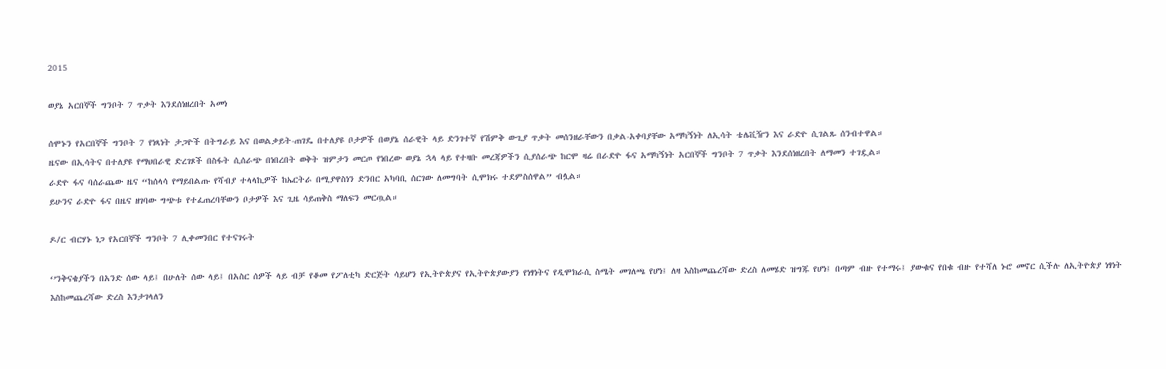2015

ወያኔ አርበኞች ግንቦት 7 ጥቃት እንደሰነዘረበት አመነ

ሰሞኑን የአርበኞች ግንቦት 7 የነጻነት ታጋዮች በትግራይ እና በወልቃይት-ጠገዴ በተለያዩ ቦታዎች በወያኔ ሰራዊት ላይ ድንገተኛ የሽምቅ ውጊያ ጥቃት መሰንዘራቸውን በቃል-አቀባያቸው አማካኝነት ለኢሳት ቴሌቪዥን እና ራድዮ ሲገልጹ ሰንብተዋል።
ዜናው በኢሳትና በተለያዩ የማህበራዊ ድረገጾች በስፋት ሲሰራጭ በነበረበት ወቅት ዝምታን መርጦ የነበረው ወያኔ ኋላ ላይ የተዛቡ መረጃዎችን ሲያሰራጭ ከርሞ ዛሬ በራድዮ ፋና አማካኝነት አርበኞች ግንቦት 7 ጥቃት እንደሰነዘረበት ለማመን ተገዷል።
ራድዮ ፋና ባሰራጨው ዜና “ከሰላሳ የማይበልጡ የሻብያ ተላላኪዎች ከኤርትራ በሚያዋስነን ድንበር አካባቢ ሰርገው ለመግባት ሲሞክሩ ተደምስሰዋል” ብሏል።
ይሁንና ራድዮ ፋና በዜና ዘገባው ግጭቱ የተፈጠረባቸውን ቦታዎች እና ጊዜ ሳይጠቅስ ማለፍን መርጧል።

ዶ/ር ብርሃኑ ነጋ የአርበኞች ግንቦት 7 ሊቀመንበር የተናገሩት

‘’ንቅናቄያችን በአንድ ሰው ላይ፤ በሁለት ሰው ላይ፤ በአስር ሰዎች ላይ ብቻ የቆመ የፖለቲካ ድርጅት ሳይሆን የኢትዮጵያና የኢትዮጵያውያን የነፃነትና የዲሞክራሲ ስሜት መገለጫ የሆነ፤ ለዛ እስከመጨረሻው ድረስ ለመሄድ ዝግጁ የሆነ፤ በጣም ብዙ የተማሩ፤ ያውቁና የበቁ ብዙ የተሻለ ኑሮ መኖር ሲችሉ ለኢትዮጵያ ነፃነት እስከመጨረሻው ድረስ እንታገላለን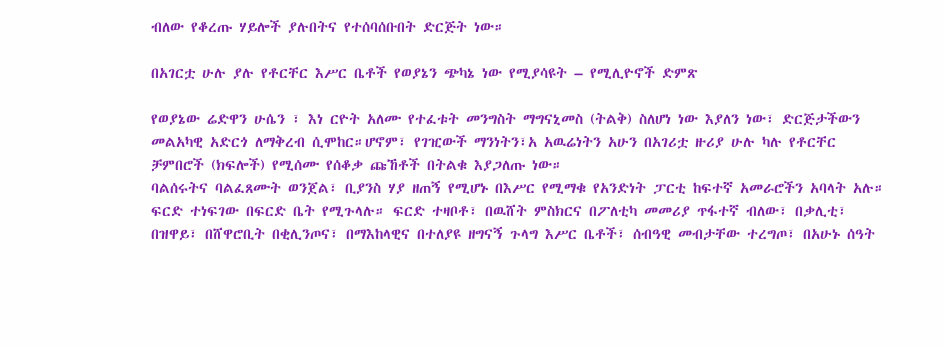ብለው የቆረጡ ሃይሎች ያሉበትና የተሰባሰቡበት ድርጅት ነው።

በአገርቷ ሁሉ ያሉ የቶርቸር እሥር ቤቶች የወያኔን ጭካኔ ነው የሚያሳዩት – የሚሊዮኖች ድምጽ

የወያኔው ሬድዋን ሁሴን ፣ እነ ርዮት አለሙ የተፈቱት መንግስት ማግናኒመስ (ትልቅ) ስለሆነ ነው እያለን ነው፣ ድርጅታችውን መልአካዊ አድርጎ ለማቅረብ ሲሞከር።ሆኖም፣ የገዢውች ማንነትን፣አ አዉሬነትን አሁን በአገሪቷ ዙሪያ ሁሉ ካሉ የቶርቸር ቻምበሮች (ክፍሎች) የሚሰሙ የሰቆቃ ጩኸቶች በትልቁ እያጋለጡ ነው።
ባልሰሩትና ባልፈጸሙት ወንጀል፣ ቢያንስ ሃያ ዘጠኝ የሚሆኑ በእሥር የሚማቁ የአንድነት ፓርቲ ከፍተኛ አመራሮችን አባላት አሉ። ፍርድ ተነፍገው በፍርድ ቤት የሚጉላሉ። ፍርድ ተዛቦቶ፣ በዉሸት ምስክርና በፖለቲካ መመሪያ ጥፋተኛ ብለው፣ በቃሊቲ፣ በዝዋይ፣ በሸዋሮቢት በቂሊንጦና፣ በማእከላዊና በተለያዩ ዘግናኝ ጉላግ እሥር ቤቶች፣ ሰብዓዊ መብታቸው ተረግጦ፣ በአሁኑ ሰዓት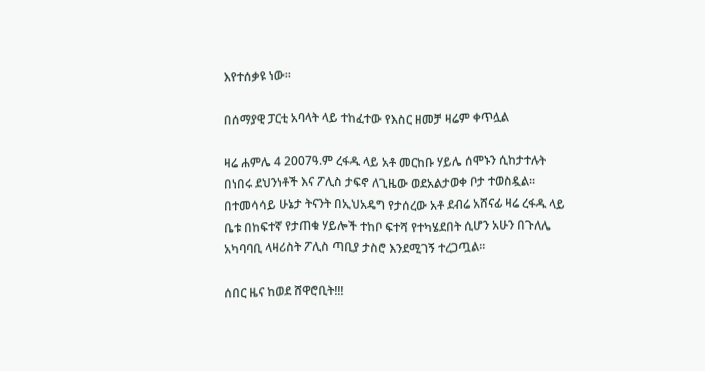እየተሰቃዩ ነው።

በሰማያዊ ፓርቲ አባላት ላይ ተከፈተው የእስር ዘመቻ ዛሬም ቀጥሏል

ዛሬ ሐምሌ 4 2007ዓ.ም ረፋዱ ላይ አቶ መርከቡ ሃይሌ ሰሞኑን ሲከታተሉት በነበሩ ደህንነቶች እና ፖሊስ ታፍኖ ለጊዜው ወደአልታወቀ ቦታ ተወስዷል፡፡
በተመሳሳይ ሁኔታ ትናንት በኢህአዴግ የታሰረው አቶ ደብሬ አሸናፊ ዛሬ ረፋዱ ላይ ቤቱ በከፍተኛ የታጠቁ ሃይሎች ተከቦ ፍተሻ የተካሄደበት ሲሆን አሁን በጉለሌ አካባባቢ ላዛሪስት ፖሊስ ጣቢያ ታስሮ እንደሚገኝ ተረጋጧል፡፡

ሰበር ዜና ከወደ ሸዋሮቢት!!!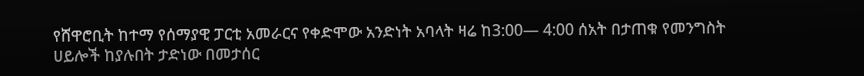የሸዋሮቢት ከተማ የሰማያዊ ፓርቲ አመራርና የቀድሞው አንድነት አባላት ዛሬ ከ3:00— 4:00 ሰአት በታጠቁ የመንግስት ሀይሎች ከያሉበት ታድነው በመታሰር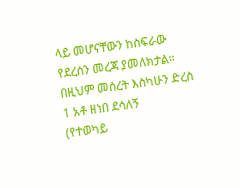ላይ መሆናቸውን ከስፍራው የደረሰን መረጃ ያመለክታል። በዚህም መሰረት እስካሁን ድረስ
1 አቶ ዘነበ ደሳለኝ
(የተወካይ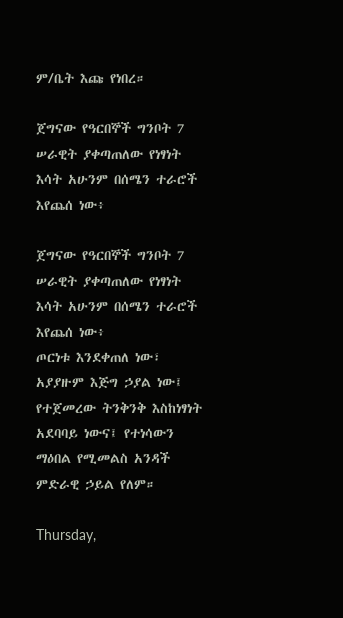ም/ቤት እጩ የነበረ።

ጀግናው የዓርበኞች ግንቦት 7 ሠራዊት ያቀጣጠለው የነፃነት እሳት አሁንም በሰሜን ተራሮች እየጨሰ ነው፥

ጀግናው የዓርበኞች ግንቦት 7 ሠራዊት ያቀጣጠለው የነፃነት እሳት አሁንም በሰሜን ተራሮች እየጨሰ ነው፥
ጦርነቱ እንደቀጠለ ነው፣ አያያዙም እጅግ ኃያል ነው፤
የተጀመረው ትንቅንቅ እስከነፃነት አደባባይ ነውና፤ የተነሳውን ማዕበል የሚመልስ አንዳች ምድራዊ ኃይል የለም።

Thursday,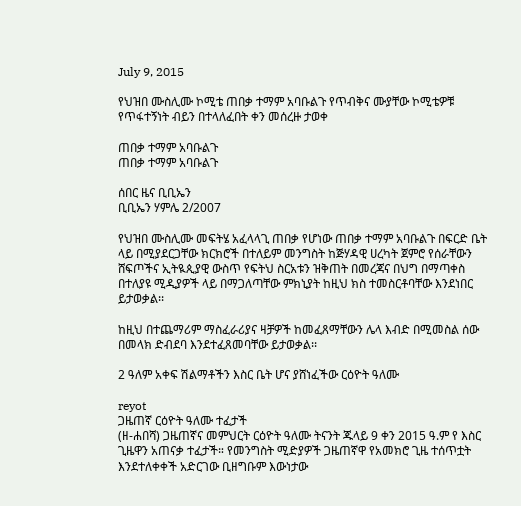July 9, 2015

የህዝበ ሙስሊሙ ኮሚቴ ጠበቃ ተማም አባቡልጉ የጥብቅና ሙያቸው ኮሚቴዎቹ የጥፋተኝነት ብይን በተላለፈበት ቀን መሰረዙ ታወቀ

ጠበቃ ተማም አባቡልጉ
ጠበቃ ተማም አባቡልጉ

ሰበር ዜና ቢቢኤን
ቢቢኤን ሃምሌ 2/2007

የህዝበ ሙስሊሙ መፍትሄ አፈላላጊ ጠበቃ የሆነው ጠበቃ ተማም አባቡልጉ በፍርድ ቤት ላይ በሚያደርጋቸው ክርክሮች በተለይም መንግስት ከጅሃዳዊ ሀረካት ጀምሮ የሰራቸውን ሸፍጦችና ኢትዪጲያዊ ውስጥ የፍትህ ስርአቱን ዝቅጠት በመረጃና በህግ በማጣቀስ በተለያዩ ሚዲያዎች ላይ በማጋለጣቸው ምክኒያት ከዚህ ክስ ተመስርቶባቸው እንደነበር ይታወቃል፡፡

ከዚህ በተጨማሪም ማስፈራሪያና ዛቻዎች ከመፈጸማቸውን ሌላ እብድ በሚመስል ሰው በመላክ ድብደባ እንደተፈጸመባቸው ይታወቃል፡፡

2 ዓለም አቀፍ ሽልማቶችን እስር ቤት ሆና ያሸነፈችው ርዕዮት ዓለሙ

reyot
ጋዜጠኛ ርዕዮት ዓለሙ ተፈታች
(ዘ-ሐበሻ) ጋዜጠኛና መምህርት ርዕዮት ዓለሙ ትናንት ጁላይ 9 ቀን 2015 ዓ.ም የ እስር ጊዜዋን አጠናቃ ተፈታች። የመንግስት ሚድያዎች ጋዜጠኛዋ የአመክሮ ጊዜ ተሰጥቷት እንደተለቀቀች አድርገው ቢዘግቡም እውነታው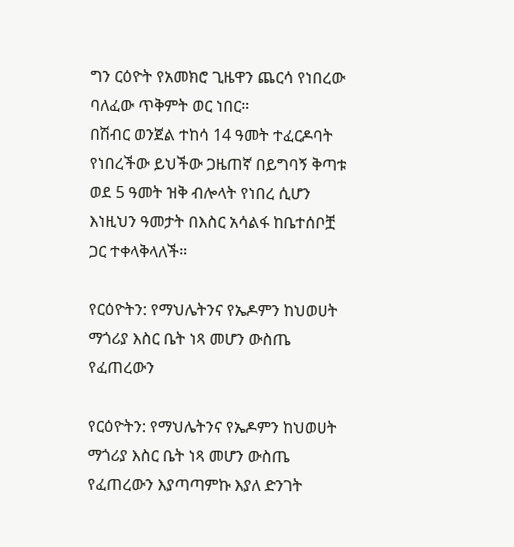ግን ርዕዮት የአመክሮ ጊዜዋን ጨርሳ የነበረው ባለፈው ጥቅምት ወር ነበር።
በሽብር ወንጀል ተከሳ 14 ዓመት ተፈርዶባት የነበረችው ይህችው ጋዜጠኛ በይግባኝ ቅጣቱ ወደ 5 ዓመት ዝቅ ብሎላት የነበረ ሲሆን እነዚህን ዓመታት በእስር አሳልፋ ከቤተሰቦቿ ጋር ተቀላቅላለች።

የርዕዮትን: የማህሌትንና የኤዶምን ከህወሀት ማጎሪያ እስር ቤት ነጻ መሆን ውስጤ የፈጠረውን

የርዕዮትን: የማህሌትንና የኤዶምን ከህወሀት ማጎሪያ እስር ቤት ነጻ መሆን ውስጤ የፈጠረውን እያጣጣምኩ እያለ ድንገት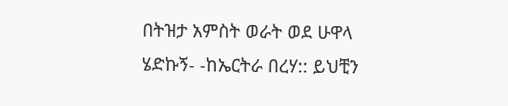በትዝታ አምስት ወራት ወደ ሁዋላ ሄድኩኝ- -ከኤርትራ በረሃ:: ይህቺን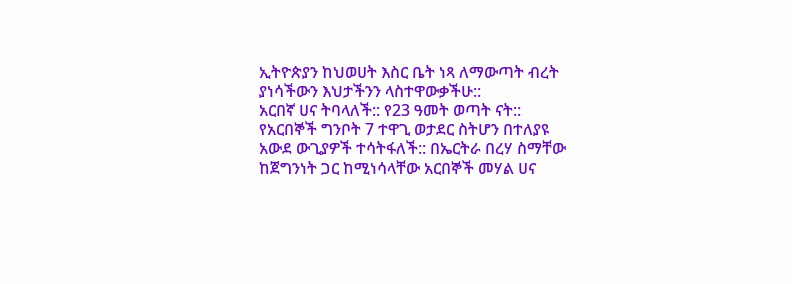ኢትዮጵያን ከህወሀት እስር ቤት ነጻ ለማውጣት ብረት ያነሳችውን እህታችንን ላስተዋውቃችሁ::
አርበኛ ሀና ትባላለች:: የ23 ዓመት ወጣት ናት:: የአርበኞች ግንቦት 7 ተዋጊ ወታደር ስትሆን በተለያዩ አውደ ውጊያዎች ተሳትፋለች:: በኤርትራ በረሃ ስማቸው ከጀግንነት ጋር ከሚነሳላቸው አርበኞች መሃል ሀና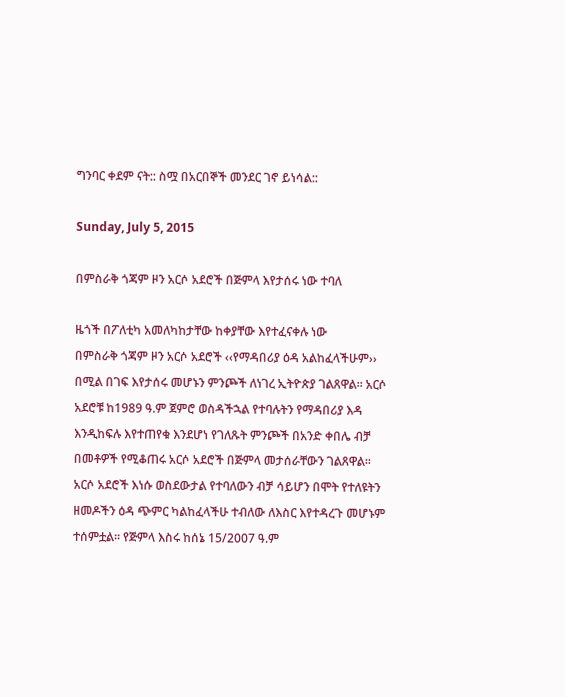ግንባር ቀደም ናት:: ስሟ በአርበኞች መንደር ገኖ ይነሳል::

Sunday, July 5, 2015

በምስራቅ ጎጃም ዞን አርሶ አደሮች በጅምላ እየታሰሩ ነው ተባለ

ዜጎች በፖለቲካ አመለካከታቸው ከቀያቸው እየተፈናቀሉ ነው
በምስራቅ ጎጃም ዞን አርሶ አደሮች ‹‹የማዳበሪያ ዕዳ አልከፈላችሁም›› በሚል በገፍ እየታሰሩ መሆኑን ምንጮች ለነገረ ኢትዮጵያ ገልጸዋል፡፡ አርሶ አደሮቹ ከ1989 ዓ.ም ጀምሮ ወስዳችኋል የተባሉትን የማዳበሪያ እዳ እንዲከፍሉ እየተጠየቁ እንደሆነ የገለጹት ምንጮች በአንድ ቀበሌ ብቻ በመቶዎች የሚቆጠሩ አርሶ አደሮች በጅምላ መታሰራቸውን ገልጸዋል፡፡ አርሶ አደሮች እነሱ ወስደውታል የተባለውን ብቻ ሳይሆን በሞት የተለዩትን ዘመዶችን ዕዳ ጭምር ካልከፈላችሁ ተብለው ለእስር እየተዳረጉ መሆኑም ተሰምቷል፡፡ የጅምላ እስሩ ከሰኔ 15/2007 ዓ.ም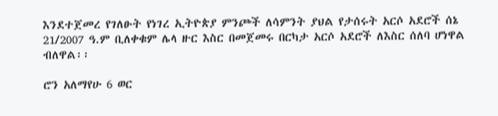እንደተጀመረ የገለፁት የነገረ ኢትዮጵያ ምንጮች ለሳምንት ያህል የታሰሩት አርሶ አደሮች ሰኔ 21/2007 ዓ.ም ቢለቀቁም ሌላ ዙር እስር በመጀመሩ በርካታ አርሶ አደሮች ለእስር ሰለባ ሆነዋል ብለዋል፡፡

ሮን አለማየሁ 6 ወር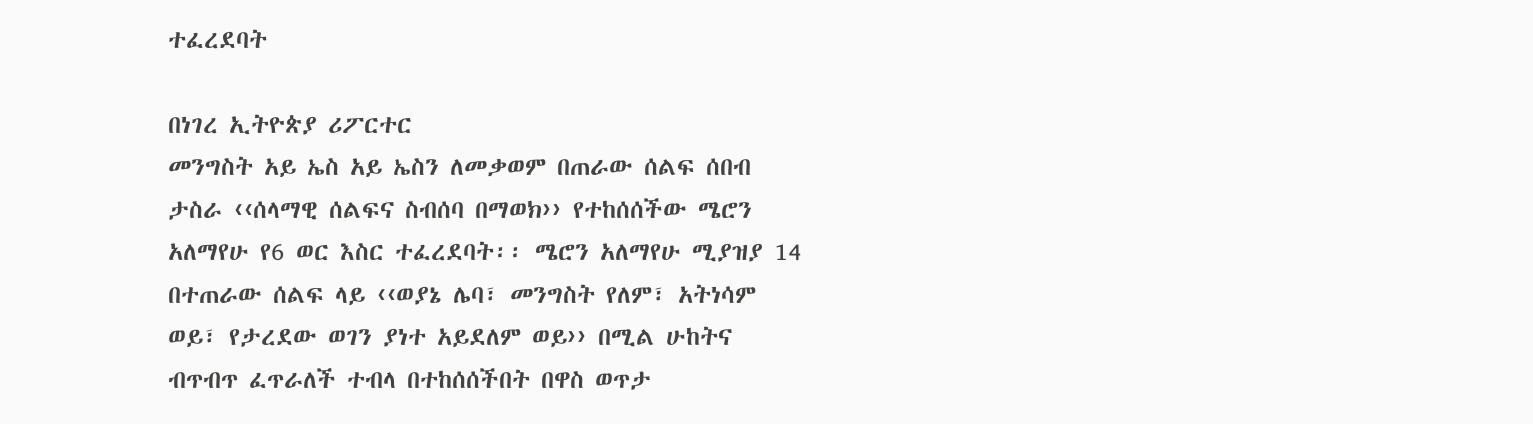ተፈረደባት

በነገረ ኢትዮጵያ ሪፖርተር
መንግስት አይ ኤስ አይ ኤስን ለመቃወም በጠራው ሰልፍ ሰበብ ታስራ ‹‹ሰላማዊ ሰልፍና ስብሰባ በማወክ›› የተከሰሰችው ሜሮን አለማየሁ የ6 ወር እስር ተፈረደባት፡፡ ሜሮን አለማየሁ ሚያዝያ 14 በተጠራው ሰልፍ ላይ ‹‹ወያኔ ሌባ፣ መንግስት የለም፣ አትነሳም ወይ፣ የታረደው ወገን ያነተ አይደለም ወይ›› በሚል ሁከትና ብጥብጥ ፈጥራለች ተብላ በተከሰሰችበት በዋስ ወጥታ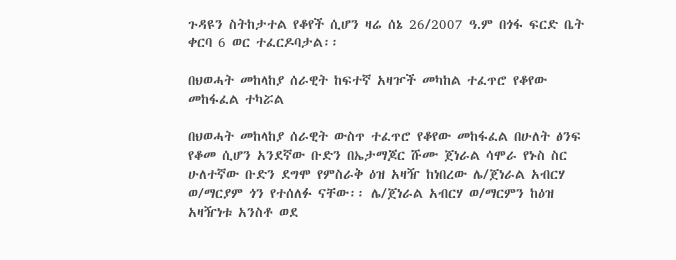ጉዳዩን ስትከታተል የቆየች ሲሆን ዛሬ ሰኔ 26/2007 ዓ.ም በጎፋ ፍርድ ቤት ቀርባ 6 ወር ተፈርዶባታል፡፡

በህወሓት መከላከያ ሰራዊት ከፍተኛ አዛዦች መካከል ተፈጥሮ የቆየው መከፋፈል ተካሯል

በህወሓት መከላከያ ሰራዊት ውስጥ ተፈጥሮ የቆየው መከፋፈል በሁለት ፅንፍ የቆመ ሲሆን አንደኛው ቡድን በኤታማጆር ሹሙ ጀነራል ሳሞራ የኑስ ስር ሁለተኛው ቡድን ደግሞ የምስራቅ ዕዝ አዛዥ ከነበረው ሌ/ጀነራል አብርሃ ወ/ማርያም ጎን የተሰለፉ ናቸው፡፡ ሌ/ጀነራል አብርሃ ወ/ማርምን ከዕዝ አዛዥነቱ አንስቶ ወደ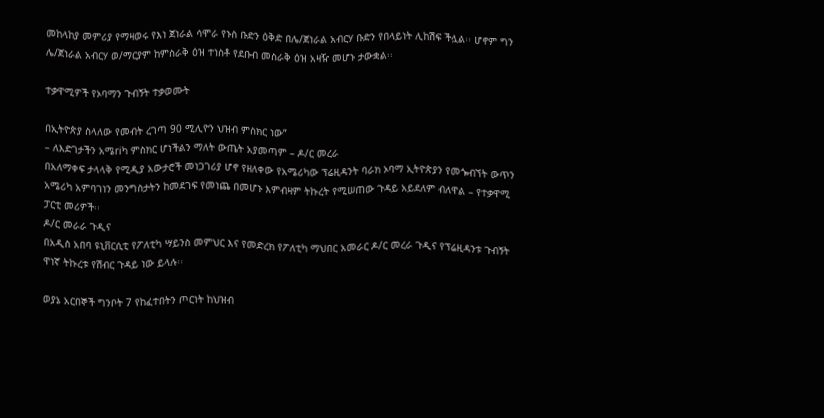መከላከያ መምሪያ የማዛወሩ የእነ ጀነራል ሳሞራ የኑስ ቡድን ዕቅድ በሌ/ጀነራል አብርሃ ቡድን የበላይነት ሊከሽፍ ችሏል፡፡ ሆኖም ግን ሌ/ጀነራል አብርሃ ወ/ማርያም ከምስራቅ ዕዝ ተነስቶ የደቡብ መስራቅ ዕዝ አዛዥ መሆኑ ታውቋል፡፡

ተቃዋሚዎች የኦባማን ጉብኝት ተቃወሙት

በኢትዮጵያ ስላለው የመብት ረገጣ 90 ሚሊዮን ህዝብ ምስክር ነው”
– ለእድገታችን አሜriካ ምስክር ሆነችልን ማለት ውጤት አያመጣም – ዶ/ር መረራ
በአለማቀፍ ታላላቅ የሚዲያ አውታሮች መነጋገሪያ ሆኖ የዘለቀው የአሜሪካው ፕሬዚዳንት ባራክ ኦባማ ኢትዮጵያን የመጐብኘት ውጥን አሜሪካ አምባገነን መንግስታትን ከመደገፍ የመነጨ በመሆኑ እምብዛም ትኩረት የሚሠጠው ጉዳይ አይደለም ብለዋል – የተቃዋሚ ፓርቲ መሪዎች፡፡
ዶ/ር መራራ ጉዲና
በአዲስ አበባ ዩኒቨርሲቲ የፖለቲካ ሣይንስ መምህር እና የመድረክ የፖለቲካ ማህበር አመራር ዶ/ር መረራ ጉዲና የፕሬዚዳንቱ ጉብኝት ዋነኛ ትኩረቱ የሽብር ጉዳይ ነው ይላሉ፡፡

ወያኔ አርበኞች ግንቦት 7 የከፈተበትን ጦርነት ከህዝብ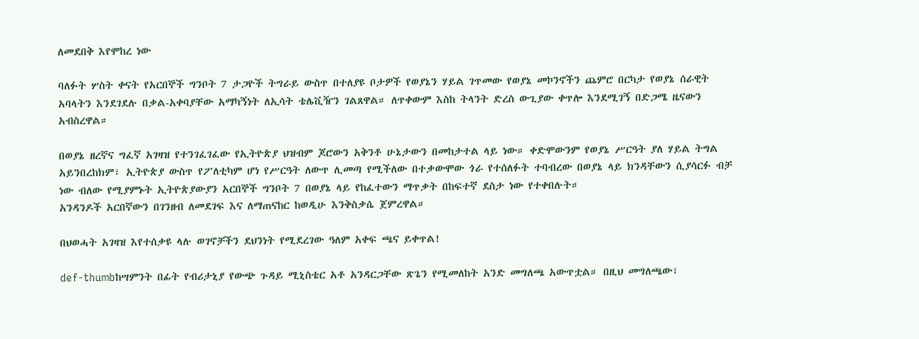ለመደበቅ እየሞከረ ነው

ባለፉት ሦስት ቀናት የአርበኞች ግንቦት 7 ታጋዮች ትግራይ ውስጥ በተለያዩ ቦታዎች የወያኔን ሃይል ገጥመው የወያኔ መኮንኖችን ጨምሮ በርካታ የወያኔ ሰራዊት አባላትን እንደገደሉ በቃል-አቀባያቸው አማካኝነት ለኢሳት ቴሌቪዥን ገልጸዋል። ለጥቀውም እስከ ትላንት ድረስ ውጊያው ቀጥሎ እንደሚገኝ በድጋሜ ዜናውን አብስረዋል።

በወያኔ ዘረኛና ግፈኛ አገዛዝ የተንገፈገፈው የኢትዮጵያ ህዝብም ጆሮውን አቅንቶ ሁኔታውን በመከታተል ላይ ነው። ቀድሞውንም የወያኔ ሥርዓት ያለ ሃይል ትግል አይንበረከክም፣ ኢትዮጵያ ውስጥ የፖለቲካም ሆነ የሥርዓት ለውጥ ሊመጣ የሚችለው በተቃውሞው ጎራ የተሰለፉት ተባብረው በወያኔ ላይ ክንዳቸውን ሲያሳርፉ ብቻ ነው ብለው የሚያምኑት ኢትዮጵያውያን አርበኞች ግንቦት 7 በወያኔ ላይ የከፈተውን ማጥቃት በከፍተኛ ደስታ ነው የተቀበሉት።
አንዳንዶች አርበኛውን በገንዘብ ለመደገፍ እና ለማጠናከር ከወዲሁ እንቅስቃሴ ጀምረዋል።

በህወሓት አገዛዝ እየተሰቃዩ ላሉ ወገኖቻችን ደህንነት የሚደረገው ዓለም አቀፍ ጫና ይቀጥል!

def-thumbከሣምንት በፊት የብሪታኒያ የውጭ ጉዳይ ሚኒስቴር አቶ አንዳርጋቸው ጽጌን የሚመለከት አንድ መግለጫ አውጥቷል። በዚህ መግለጫው፣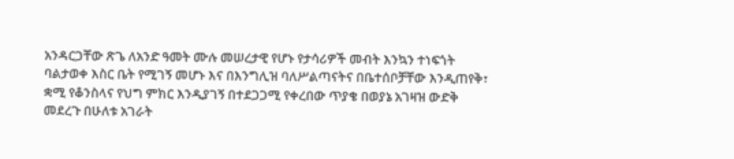አንዳርጋቸው ጽጌ ለአንድ ዓመት ሙሉ መሠረታዊ የሆኑ የታሳሪዎች መብት እንኳን ተነፍጎት ባልታወቀ እስር ቤት የሚገኝ መሆኑ እና በእንግሊዝ ባለሥልጣናትና በቤተሰቦቻቸው እንዲጠየቅ፣ ቋሚ የቆንስላና የህግ ምክር እንዲያገኝ በተደጋጋሚ የቀረበው ጥያቄ በወያኔ አገዛዝ ውድቅ መደረጉ በሁለቱ አገራት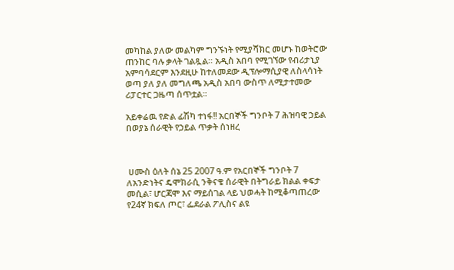መካከል ያለው መልካም ግንኙነት የሚያሻክር መሆኑ ከወትሮው ጠንከር ባሉ ቃላት ገልጿል። አዲስ አበባ የሚገኘው የብሪታኒያ አምባሳደርም እንደዚሁ ከተለመደው ዲፕሎማሲያዊ ለስላሳነት ወጣ ያለ ያለ መግለጫ አዲስ አበባ ውስጥ ለሚታተመው ሪፓርተር ጋዜጣ ሰጥቷል።

አይቀሬዉ የድል ፊሽካ ተነፋ!! አርበኞች ግንቦት 7 ሕዝባዊ ኃይል በወያኔ ሰራዊት የኃይል ጥቃት ሰነዘረ



 ሀሙስ ዕለት ሰኔ 25 2007 ዓ.ም የአርበኞች ግንቦት 7 ለአንድነትና ዴሞክራሲ ንቅናቄ ሰራዊት በትግራይ ክልል ቀፍታ መሲል፣ ሆርጃሞ እና ማይሰገል ላይ ህወሓት ከሚቆጣጠረው የ24ኛ ክፍለ ጦር፣ ፌደራል ፖሊስና ልዩ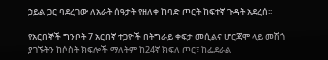ኃይል ጋር ባደረገው ለአራት ሰዓታት የዘለቀ ከባድ ጦርት ከፍተኛ ጉዳት አደረሰ፡፡

የአርበኞች ግንቦት 7 አርበኛ ተጋዮች በትግራይ ቀፍታ መሲልና ሆርጃሞ ላይ መሽጎ ያገኙትን ከሶስት ክፍሎች ማለትም ከ24ኛ ክፍለ ጦር፣ ከፌደራል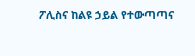ፖሊስና ከልዩ ኃይል የተውጣጣና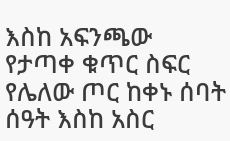እስከ አፍንጫው የታጣቀ ቁጥር ስፍር የሌለው ጦር ከቀኑ ሰባት ሰዓት እስከ አስር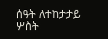ሰዓት ለተከታታይ ሦስት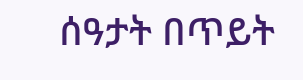ሰዓታት በጥይት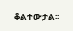ቆልተውታል፡፡